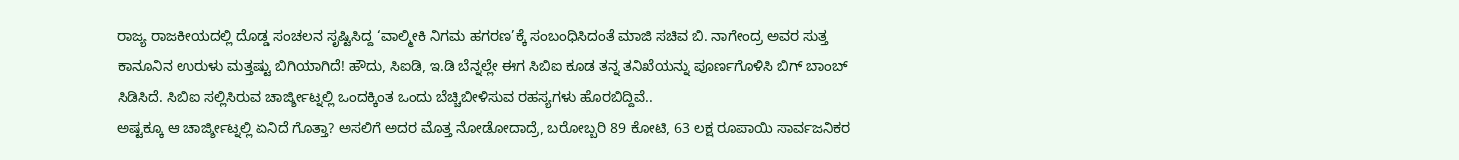ರಾಜ್ಯ ರಾಜಕೀಯದಲ್ಲಿ ದೊಡ್ಡ ಸಂಚಲನ ಸೃಷ್ಟಿಸಿದ್ದ ‘ವಾಲ್ಮೀಕಿ ನಿಗಮ ಹಗರಣ’ಕ್ಕೆ ಸಂಬಂಧಿಸಿದಂತೆ ಮಾಜಿ ಸಚಿವ ಬಿ. ನಾಗೇಂದ್ರ ಅವರ ಸುತ್ತ ಕಾನೂನಿನ ಉರುಳು ಮತ್ತಷ್ಟು ಬಿಗಿಯಾಗಿದೆ! ಹೌದು, ಸಿಐಡಿ, ಇ.ಡಿ ಬೆನ್ನಲ್ಲೇ ಈಗ ಸಿಬಿಐ ಕೂಡ ತನ್ನ ತನಿಖೆಯನ್ನು ಪೂರ್ಣಗೊಳಿಸಿ ಬಿಗ್ ಬಾಂಬ್ ಸಿಡಿಸಿದೆ. ಸಿಬಿಐ ಸಲ್ಲಿಸಿರುವ ಚಾರ್ಜ್ಶೀಟ್ನಲ್ಲಿ ಒಂದಕ್ಕಿಂತ ಒಂದು ಬೆಚ್ಚಿಬೀಳಿಸುವ ರಹಸ್ಯಗಳು ಹೊರಬಿದ್ದಿವೆ..
ಅಷ್ಟಕ್ಕೂ ಆ ಚಾರ್ಜ್ಶೀಟ್ನಲ್ಲಿ ಏನಿದೆ ಗೊತ್ತಾ? ಅಸಲಿಗೆ ಅದರ ಮೊತ್ತ ನೋಡೋದಾದ್ರೆ, ಬರೋಬ್ಬರಿ 89 ಕೋಟಿ, 63 ಲಕ್ಷ ರೂಪಾಯಿ ಸಾರ್ವಜನಿಕರ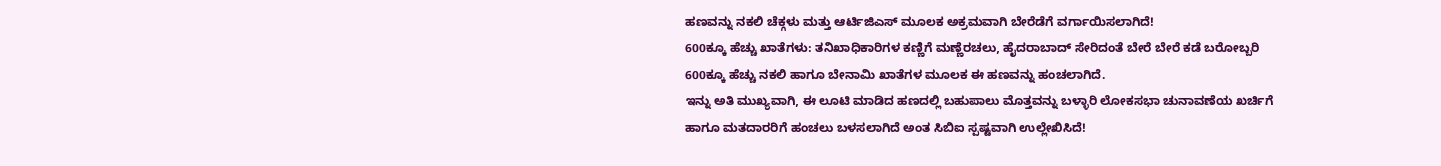ಹಣವನ್ನು ನಕಲಿ ಚೆಕ್ಗಳು ಮತ್ತು ಆರ್ಟಿಜಿಎಸ್ ಮೂಲಕ ಅಕ್ರಮವಾಗಿ ಬೇರೆಡೆಗೆ ವರ್ಗಾಯಿಸಲಾಗಿದೆ!
600ಕ್ಕೂ ಹೆಚ್ಚು ಖಾತೆಗಳು: ತನಿಖಾಧಿಕಾರಿಗಳ ಕಣ್ಣಿಗೆ ಮಣ್ಣೆರಚಲು, ಹೈದರಾಬಾದ್ ಸೇರಿದಂತೆ ಬೇರೆ ಬೇರೆ ಕಡೆ ಬರೋಬ್ಬರಿ 600ಕ್ಕೂ ಹೆಚ್ಚು ನಕಲಿ ಹಾಗೂ ಬೇನಾಮಿ ಖಾತೆಗಳ ಮೂಲಕ ಈ ಹಣವನ್ನು ಹಂಚಲಾಗಿದೆ.
ಇನ್ನು ಅತಿ ಮುಖ್ಯವಾಗಿ, ಈ ಲೂಟಿ ಮಾಡಿದ ಹಣದಲ್ಲಿ ಬಹುಪಾಲು ಮೊತ್ತವನ್ನು ಬಳ್ಳಾರಿ ಲೋಕಸಭಾ ಚುನಾವಣೆಯ ಖರ್ಚಿಗೆ ಹಾಗೂ ಮತದಾರರಿಗೆ ಹಂಚಲು ಬಳಸಲಾಗಿದೆ ಅಂತ ಸಿಬಿಐ ಸ್ಪಷ್ಟವಾಗಿ ಉಲ್ಲೇಖಿಸಿದೆ!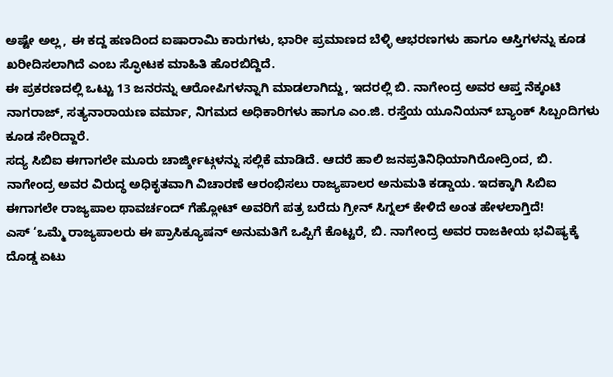ಅಷ್ಟೇ ಅಲ್ಲ, ಈ ಕದ್ದ ಹಣದಿಂದ ಐಷಾರಾಮಿ ಕಾರುಗಳು, ಭಾರೀ ಪ್ರಮಾಣದ ಬೆಳ್ಳಿ ಆಭರಣಗಳು ಹಾಗೂ ಆಸ್ತಿಗಳನ್ನು ಕೂಡ ಖರೀದಿಸಲಾಗಿದೆ ಎಂಬ ಸ್ಫೋಟಕ ಮಾಹಿತಿ ಹೊರಬಿದ್ದಿದೆ.
ಈ ಪ್ರಕರಣದಲ್ಲಿ ಒಟ್ಟು 13 ಜನರನ್ನು ಆರೋಪಿಗಳನ್ನಾಗಿ ಮಾಡಲಾಗಿದ್ದು, ಇದರಲ್ಲಿ ಬಿ. ನಾಗೇಂದ್ರ ಅವರ ಆಪ್ತ ನೆಕ್ಕಂಟಿ ನಾಗರಾಜ್, ಸತ್ಯನಾರಾಯಣ ವರ್ಮಾ, ನಿಗಮದ ಅಧಿಕಾರಿಗಳು ಹಾಗೂ ಎಂ.ಜಿ. ರಸ್ತೆಯ ಯೂನಿಯನ್ ಬ್ಯಾಂಕ್ ಸಿಬ್ಬಂದಿಗಳು ಕೂಡ ಸೇರಿದ್ದಾರೆ.
ಸದ್ಯ ಸಿಬಿಐ ಈಗಾಗಲೇ ಮೂರು ಚಾರ್ಜ್ಶೀಟ್ಗಳನ್ನು ಸಲ್ಲಿಕೆ ಮಾಡಿದೆ. ಆದರೆ ಹಾಲಿ ಜನಪ್ರತಿನಿಧಿಯಾಗಿರೋದ್ರಿಂದ, ಬಿ. ನಾಗೇಂದ್ರ ಅವರ ವಿರುದ್ಧ ಅಧಿಕೃತವಾಗಿ ವಿಚಾರಣೆ ಆರಂಭಿಸಲು ರಾಜ್ಯಪಾಲರ ಅನುಮತಿ ಕಡ್ಡಾಯ. ಇದಕ್ಕಾಗಿ ಸಿಬಿಐ ಈಗಾಗಲೇ ರಾಜ್ಯಪಾಲ ಥಾವರ್ಚಂದ್ ಗೆಹ್ಲೋಟ್ ಅವರಿಗೆ ಪತ್ರ ಬರೆದು ಗ್ರೀನ್ ಸಿಗ್ನಲ್ ಕೇಳಿದೆ ಅಂತ ಹೇಳಲಾಗ್ತಿದೆ!
ಎಸ್ ‘ಒಮ್ಮೆ ರಾಜ್ಯಪಾಲರು ಈ ಪ್ರಾಸಿಕ್ಯೂಷನ್ ಅನುಮತಿಗೆ ಒಪ್ಪಿಗೆ ಕೊಟ್ಟರೆ, ಬಿ. ನಾಗೇಂದ್ರ ಅವರ ರಾಜಕೀಯ ಭವಿಷ್ಯಕ್ಕೆ ದೊಡ್ಡ ಏಟು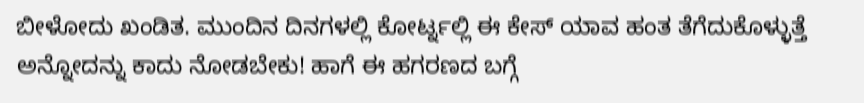ಬೀಳೋದು ಖಂಡಿತ. ಮುಂದಿನ ದಿನಗಳಲ್ಲಿ ಕೋರ್ಟ್ನಲ್ಲಿ ಈ ಕೇಸ್ ಯಾವ ಹಂತ ತೆಗೆದುಕೊಳ್ಳುತ್ತೆ ಅನ್ನೋದನ್ನು ಕಾದು ನೋಡಬೇಕು! ಹಾಗೆ ಈ ಹಗರಣದ ಬಗ್ಗೆ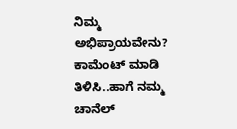ನಿಮ್ಮ ಅಭಿಪ್ರಾಯವೇನು? ಕಾಮೆಂಟ್ ಮಾಡಿ ತಿಳಿಸಿ..ಹಾಗೆ ನಮ್ಮ ಚಾನೆಲ್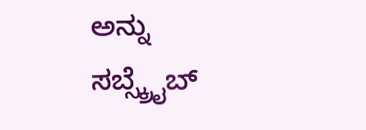ಅನ್ನು ಸಬ್ಸ್ಕ್ರೈಬ್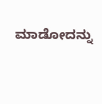ಮಾಡೋದನ್ನು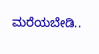ಮರೆಯಬೇಡಿ..